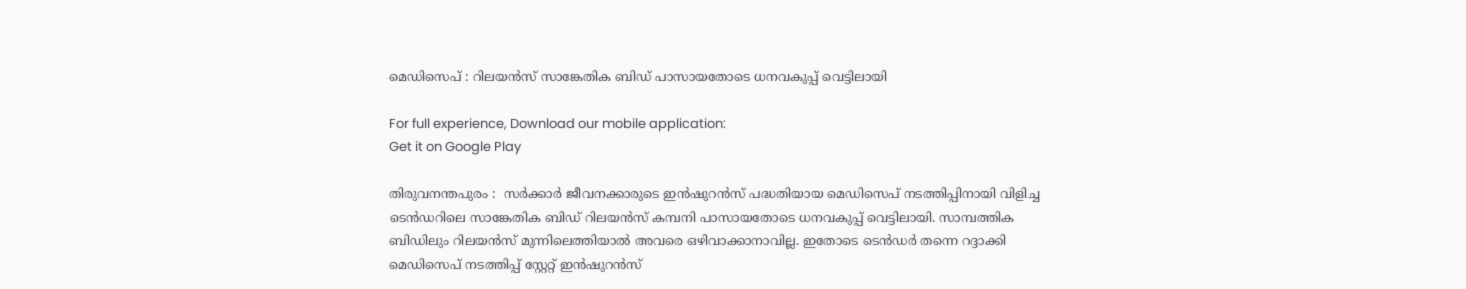മെഡിസെപ് : റിലയന്‍സ് സാങ്കേതിക ബിഡ് പാസായതോടെ ധനവകുപ്പ് വെട്ടിലായി

For full experience, Download our mobile application:
Get it on Google Play

തിരുവനന്തപുരം :  സര്‍ക്കാര്‍ ജീവനക്കാരുടെ ഇന്‍ഷുറന്‍സ് പദ്ധതിയായ മെഡിസെപ് നടത്തിപ്പിനായി വിളിച്ച ടെന്‍ഡറിലെ സാങ്കേതിക ബിഡ് റിലയന്‍സ് കമ്പനി പാസായതോടെ ധനവകുപ്പ് വെട്ടിലായി. സാമ്പത്തിക ബിഡിലും റിലയന്‍സ് മുന്നിലെത്തിയാല്‍ അവരെ ഒഴിവാക്കാനാവില്ല. ഇതോടെ ടെന്‍ഡര്‍ തന്നെ റദ്ദാക്കി മെഡിസെപ് നടത്തിപ്പ് സ്റ്റേറ്റ് ഇന്‍ഷുറന്‍സ്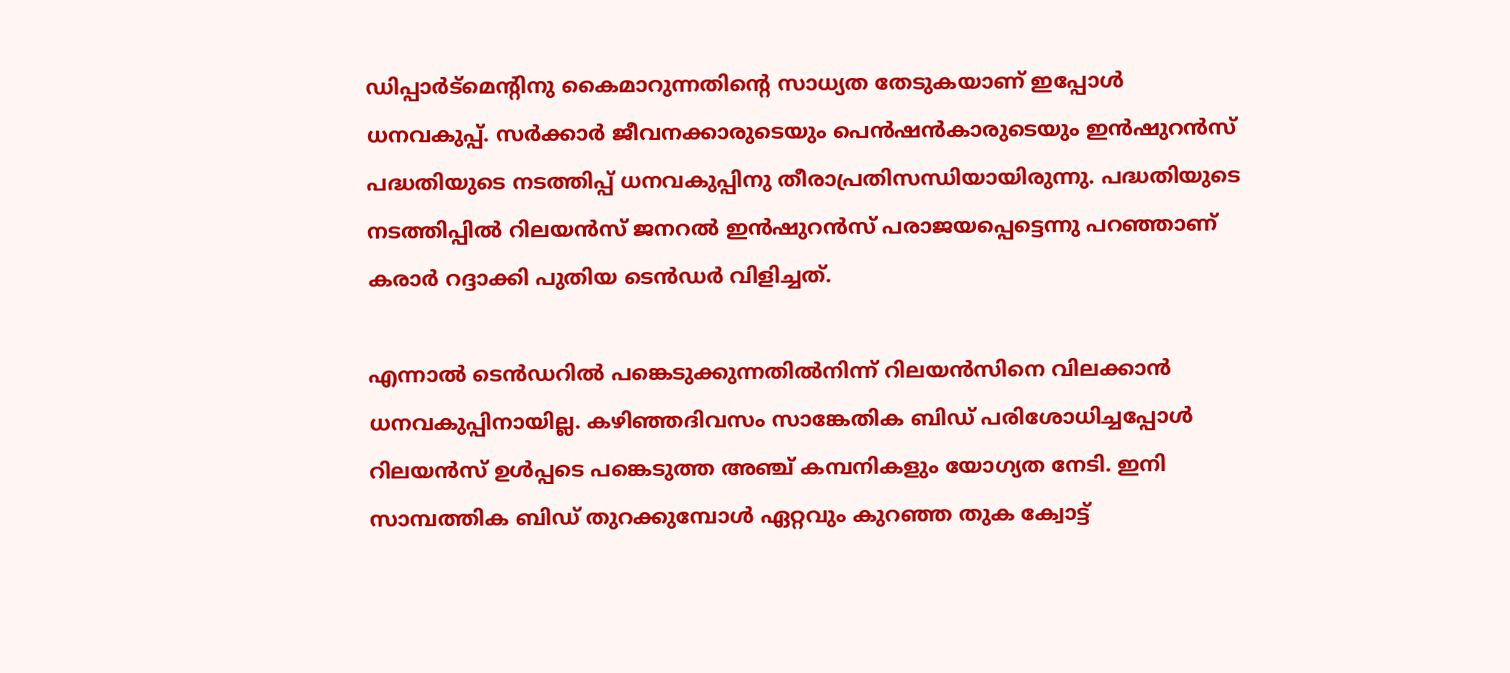ഡിപ്പാര്‍ട്മെന്‍റിനു കൈമാറുന്നതിന്‍റെ സാധ്യത തേടുകയാണ് ഇപ്പോള്‍ ധനവകുപ്പ്. സര്‍ക്കാര്‍ ജീവനക്കാരുടെയും പെന്‍ഷന്‍കാരുടെയും ഇന്‍ഷുറന്‍സ് പദ്ധതിയുടെ നടത്തിപ്പ് ധനവകുപ്പിനു തീരാപ്രതിസന്ധിയായിരുന്നു. പദ്ധതിയുടെ നടത്തിപ്പില്‍ റിലയന്‍സ് ജനറല്‍ ഇന്‍ഷുറന്‍സ് പരാജയപ്പെട്ടെന്നു പറഞ്ഞാണ് കരാര്‍ റദ്ദാക്കി പുതിയ ടെന്‍ഡര്‍ വിളിച്ചത്.

എന്നാല്‍ ടെന്‍ഡറില്‍ പങ്കെടുക്കുന്നതില്‍നിന്ന് റിലയന്‍സിനെ വിലക്കാന്‍ ധനവകുപ്പിനായില്ല. കഴിഞ്ഞദിവസം സാങ്കേതിക ബിഡ് പരിശോധിച്ചപ്പോള്‍ റിലയന്‍സ് ഉള്‍പ്പടെ പങ്കെടുത്ത അഞ്ച് കമ്പനികളും യോഗ്യത നേടി. ഇനി സാമ്പത്തിക ബിഡ് തുറക്കുമ്പോള്‍ ഏറ്റവും കുറഞ്ഞ തുക ക്വോട്ട്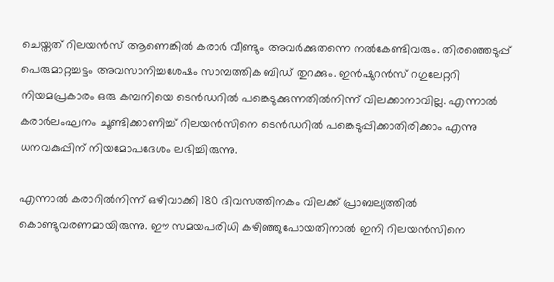ചെയ്തത് റിലയന്‍സ് ആണെങ്കില്‍ കരാര്‍ വീണ്ടും അവര്‍ക്കുതന്നെ നല്‍കേണ്ടിവരും. തിരഞ്ഞെടുപ്പ് പെരുമാറ്റച്ചട്ടം അവസാനിച്ചശേഷം സാമ്പത്തിക ബിഡ് തുറക്കും. ഇന്‍ഷുറന്‍സ് റഗുലേറ്ററി നിയമപ്രകാരം ഒരു കമ്പനിയെ ടെന്‍ഡറില്‍ പങ്കെടുക്കുന്നതില്‍നിന്ന് വിലക്കാനാവില്ല. എന്നാല്‍ കരാര്‍ലംഘനം ചൂണ്ടിക്കാണിച്ച് റിലയന്‍സിനെ ടെന്‍ഡറില്‍ പങ്കെടുപ്പിക്കാതിരിക്കാം എന്നു ധനവകുപ്പിന് നിയമോപദേശം ലഭിച്ചിരുന്നു.

എന്നാല്‍ കരാറില്‍നിന്ന് ഒഴിവാക്കി 180 ദിവസത്തിനകം വിലക്ക് പ്രാബല്യത്തില്‍ കൊണ്ടുവരണമായിരുന്നു. ഈ സമയപരിധി കഴിഞ്ഞുപോയതിനാല്‍ ഇനി റിലയന്‍സിനെ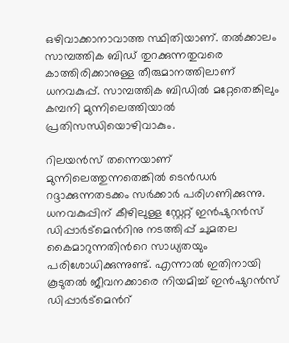ഒഴിവാക്കാനാവാത്ത സ്ഥിതിയാണ്. തല്‍ക്കാലം സാമ്പത്തിക ബിഡ് തുറക്കുന്നതുവരെ കാത്തിരിക്കാനുള്ള തീരുമാനത്തിലാണ് ധനവകുപ്പ്. സാമ്പത്തിക ബിഡില്‍ മറ്റേതെങ്കിലും കമ്പനി മുന്നിലെത്തിയാല്‍ പ്രതിസന്ധിയൊഴിവാകും.

റിലയന്‍സ് തന്നെയാണ് മുന്നിലെത്തുന്നതെങ്കില്‍ ടെന്‍ഡര്‍ റദ്ദാക്കുന്നതടക്കം സര്‍ക്കാര്‍ പരിഗണിക്കുന്നു. ധനവകുപ്പിന് കീഴിലുള്ള സ്റ്റേറ്റ് ഇന്‍ഷുറന്‍സ് ഡിപ്പാര്‍ട്മെന്‍റിനു നടത്തിപ്പ് ചുമതല കൈമാറുന്നതിന്‍റെ സാധ്യതയും പരിശോധിക്കുന്നുണ്ട്. എന്നാല്‍ ഇതിനായി കൂടുതല്‍ ജീവനക്കാരെ നിയമിച്ച് ഇന്‍ഷുറന്‍സ് ഡിപ്പാര്‍ട്മെന്‍റ്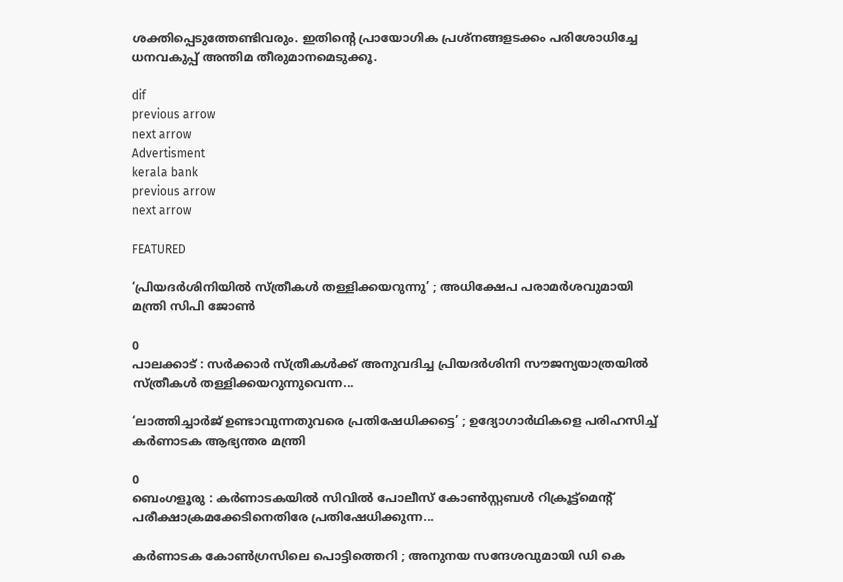ശക്തിപ്പെടുത്തേണ്ടിവരും. ഇതിന്‍റെ പ്രായോഗിക പ്രശ്നങ്ങളടക്കം പരിശോധിച്ചേ ധനവകുപ്പ് അന്തിമ തീരുമാനമെടുക്കൂ.

dif
previous arrow
next arrow
Advertisment
kerala bank
previous arrow
next arrow

FEATURED

‘പ്രിയദർശിനിയിൽ സ്ത്രീകൾ തള്ളിക്കയറുന്നു’ ; അധിക്ഷേപ പരാമർശവുമായി മന്ത്രി സിപി ജോൺ

0
പാലക്കാട് : സർക്കാർ സ്ത്രീകൾക്ക് അനുവദിച്ച പ്രിയദർശിനി സൗജന്യയാത്രയിൽ സ്ത്രീകൾ തള്ളിക്കയറുന്നുവെന്ന...

‘ലാത്തിച്ചാർജ് ഉണ്ടാവുന്നതുവരെ പ്രതിഷേധിക്കട്ടെ’ ; ഉദ്യോഗാർഥികളെ പരിഹസിച്ച് കർണാടക ആഭ്യന്തര മന്ത്രി

0
ബെംഗളൂരു : കർണാടകയിൽ സിവിൽ പോലീസ് കോൺസ്റ്റബൾ റിക്രൂട്ട്‌മെന്റ് പരീക്ഷാക്രമക്കേടിനെതിരേ പ്രതിഷേധിക്കുന്ന...

കര്‍ണാടക കോണ്‍ഗ്രസിലെ പൊട്ടിത്തെറി ; അനുനയ സന്ദേശവുമായി ഡി കെ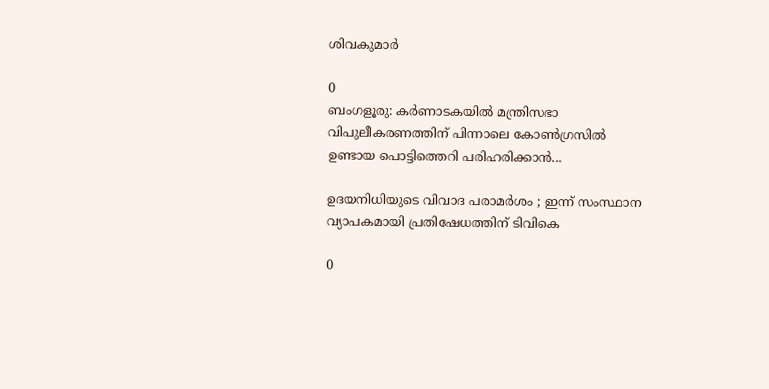ശിവകുമാര്‍

0
ബംഗളൂരു: കര്‍ണാടകയില്‍ മന്ത്രിസഭാ വിപുലീകരണത്തിന് പിന്നാലെ കോണ്‍ഗ്രസില്‍ ഉണ്ടായ പൊട്ടിത്തെറി പരിഹരിക്കാന്‍...

ഉദയനിധിയുടെ വിവാദ പരാമർശം ; ഇന്ന് സംസ്ഥാന വ്യാപകമായി പ്രതിഷേധത്തിന് ടിവികെ

0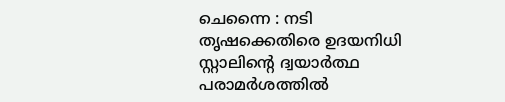ചെന്നൈ : നടി തൃഷക്കെതിരെ ഉദയനിധി സ്റ്റാലിന്റെ ദ്വയാർത്ഥ പരാമർശത്തിൽ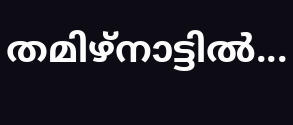തമിഴ്നാട്ടിൽ...